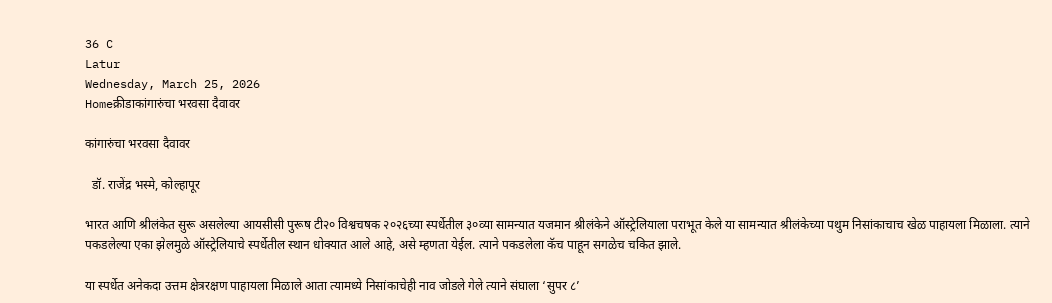36 C
Latur
Wednesday, March 25, 2026
Homeक्रीडाकांगारुंचा भरवसा दैवावर

कांगारुंचा भरवसा दैवावर

  डॉ. राजेंद्र भस्मे, कोल्हापूर

भारत आणि श्रीलंकेत सुरू असलेल्या आयसीसी पुरूष टी२० विश्वचषक २०२६च्या स्पर्धेतील ३०व्या सामन्यात यजमान श्रीलंकेने ऑस्ट्रेलियाला पराभूत केले या सामन्यात श्रीलंकेच्या पथुम निसांकाचाच खेळ पाहायला मिळाला. त्याने पकडलेल्या एका झेलमुळे ऑस्ट्रेलियाचे स्पर्धेतील स्थान धोक्यात आले आहे, असे म्हणता येईल. त्याने पकडलेला कॅच पाहून सगळेच चकित झाले.

या स्पर्धेत अनेकदा उत्तम क्षेत्ररक्षण पाहायला मिळाले आता त्यामध्ये निसांकाचेही नाव जोडले गेले त्याने संघाला ‘सुपर ८’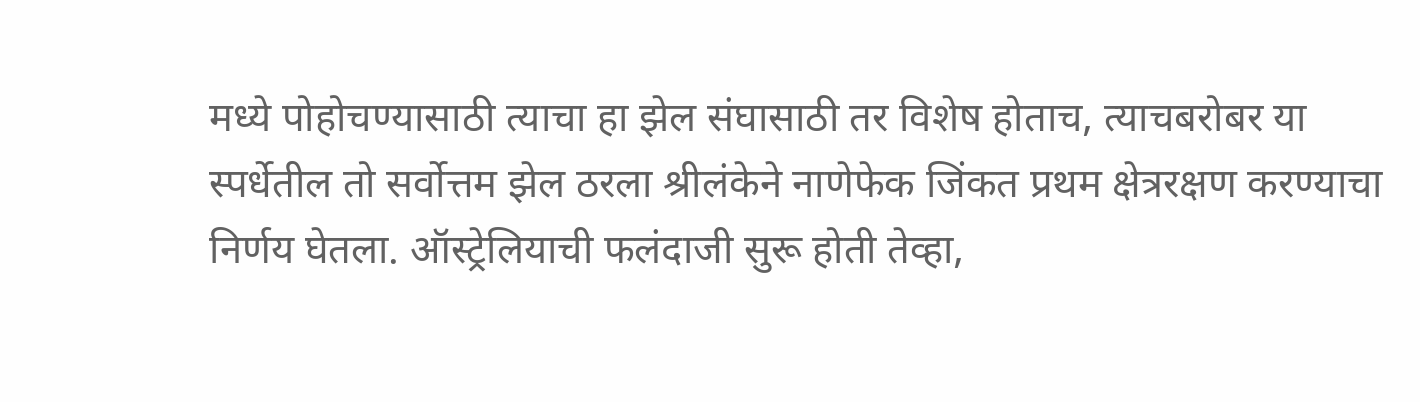मध्ये पोहोचण्यासाठी त्याचा हा झेल संघासाठी तर विशेष होताच, त्याचबरोबर या स्पर्धेतील तो सर्वोत्तम झेल ठरला श्रीलंकेने नाणेफेक जिंकत प्रथम क्षेत्ररक्षण करण्याचा निर्णय घेतला. ऑस्ट्रेलियाची फलंदाजी सुरू होती तेव्हा,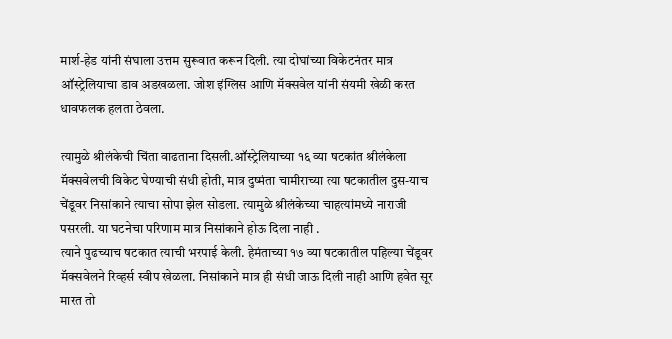मार्श-हेड यांनी संघाला उत्तम सुरूवात करून दिली. त्या दोघांच्या विकेटनंतर मात्र ऑस्ट्रेलियाचा डाव अडखळला. जोश इंग्लिस आणि मॅक्सवेल यांनी संयमी खेळी करत धावफलक हलता ठेवला.

त्यामुळे श्रीलंकेची चिंता वाढताना दिसली.ऑस्ट्रेलियाच्या १६ व्या षटकांत श्रीलंकेला मॅक्सवेलची विकेट घेण्याची संधी होती, मात्र दुष्मंता चामीराच्या त्या षटकातील दुस-याच चेंडूवर निसांकाने त्याचा सोपा झेल सोडला. त्यामुळे श्रीलंकेच्या चाहत्यांमध्ये नाराजी पसरली. या घटनेचा परिणाम मात्र निसांकाने होऊ दिला नाही .
त्याने पुढच्याच षटकात त्याची भरपाई केली. हेमंताच्या १७ व्या षटकातील पहिल्या चेंडूवर मॅक्सवेलने रिव्हर्स स्वीप खेळला. निसांकाने मात्र ही संधी जाऊ दिली नाही आणि हवेत सूर मारत तो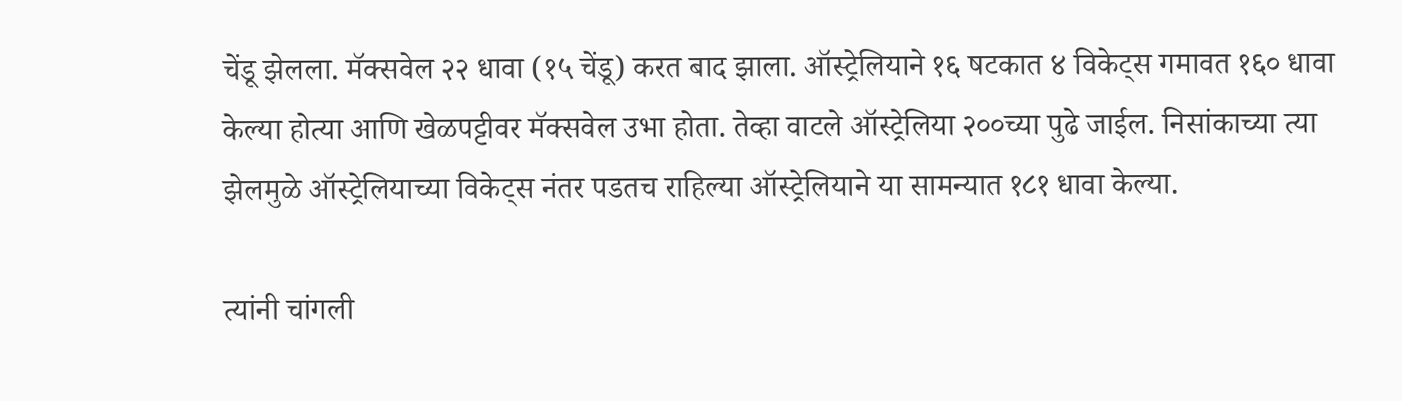चेंडू झेलला. मॅक्सवेल २२ धावा (१५ चेंडू) करत बाद झाला. ऑस्ट्रेलियाने १६ षटकात ४ विकेट्स गमावत १६० धावा केल्या होत्या आणि खेळपट्टीवर मॅक्सवेल उभा होता. तेव्हा वाटले ऑस्ट्रेलिया २००च्या पुढे जाईल. निसांकाच्या त्या झेलमुळे ऑस्ट्रेलियाच्या विकेट्स नंतर पडतच राहिल्या ऑस्ट्रेलियाने या सामन्यात १८१ धावा केल्या.

त्यांनी चांगली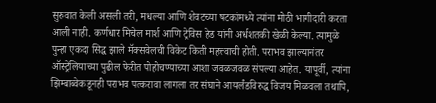सुरुवात केली असली तरी, मधल्या आणि शेवटच्या षटकांमध्ये त्यांना मोठी भागीदारी करता आली नाही. कर्णधार मिचेल मार्श आणि ट्रेविस हेड यांनी अर्धशतकी खेळी केल्या. त्यामुळे पुन्हा एकदा सिद्ध झाले मॅक्सवेलची विकेट किती महत्त्वाची होती. पराभव झाल्यानंतर ऑस्ट्रेलियाच्या पुढील फेरीत पोहोचण्याच्या आशा जवळजवळ संपल्या आहेत. यापूर्वी, त्यांना झिम्बाब्वेकडूनही पराभव पत्करावा लागला तर संघाने आयर्लंडविरुद्ध विजय मिळवला तथापि,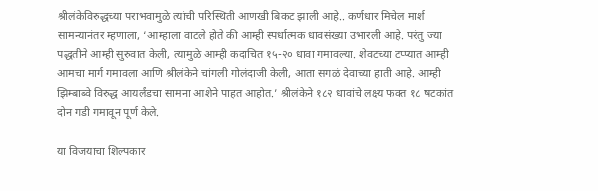श्रीलंकेविरुद्धच्या पराभवामुळे त्यांची परिस्थिती आणखी बिकट झाली आहे.. कर्णधार मिचेल मार्श सामन्यानंतर म्हणाला, ‘आम्हाला वाटले होते की आम्ही स्पर्धात्मक धावसंख्या उभारली आहे. परंतु ज्या पद्धतीने आम्ही सुरुवात केली, त्यामुळे आम्ही कदाचित १५-२० धावा गमावल्या. शेवटच्या टप्प्यात आम्ही आमचा मार्ग गमावला आणि श्रीलंकेने चांगली गोलंदाजी केली, आता सगळं देवाच्या हाती आहे. आम्ही झिम्बाब्वे विरुद्ध आयर्लंडचा सामना आशेने पाहत आहोत.’ श्रीलंकेने १८२ धावांचे लक्ष्य फक्त १८ षटकांत दोन गडी गमावून पूर्ण केले.

या विजयाचा शिल्पकार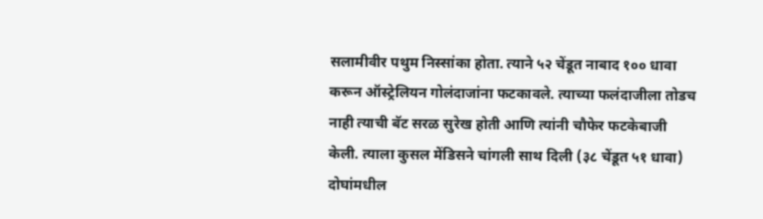सलामीवीर पथुम निस्सांका होता. त्याने ५२ चेंडूत नाबाद १०० धावा करून ऑस्ट्रेलियन गोलंदाजांना फटकावले. त्याच्या फलंदाजीला तोडच नाही त्याची बॅट सरळ सुरेख होती आणि त्यांनी चौफेर फटकेबाजी केली. त्याला कुसल मेंडिसने चांगली साथ दिली (३८ चेंडूत ५१ धावा) दोघांमधील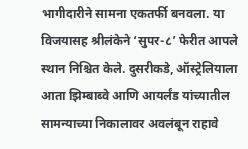भागीदारीने सामना एकतर्फी बनवला. या विजयासह श्रीलंकेने ‘सुपर-८’ फेरीत आपले स्थान निश्चित केले. दुसरीकडे, ऑस्ट्रेलियाला आता झिम्बाब्वे आणि आयर्लंड यांच्यातील सामन्याच्या निकालावर अवलंबून राहावे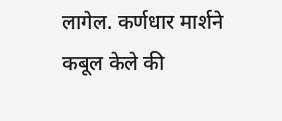लागेल. कर्णधार मार्शने कबूल केले की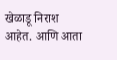खेळाडू निराश आहेत. आणि आता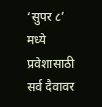‘सुपर ८’ मध्ये प्रवेशासाठी सर्व दैवावर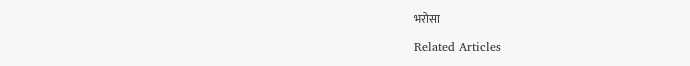भरोसा

Related Articles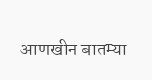आणखीन बातम्या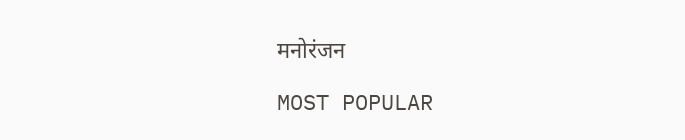मनोरंजन

MOST POPULAR